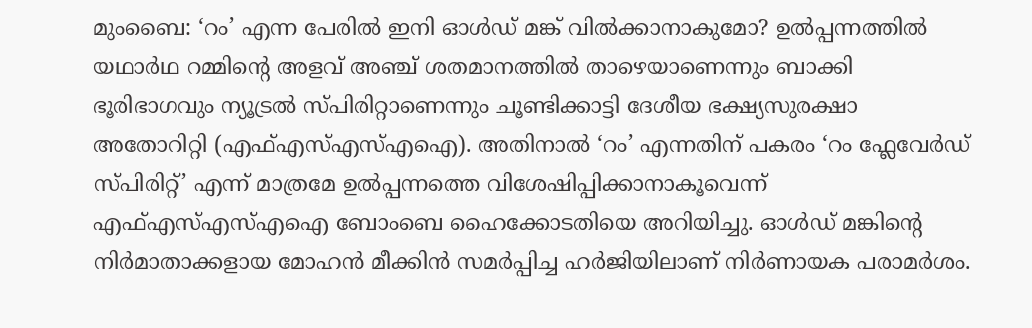മുംബൈ: ‘റം’ എന്ന പേരിൽ ഇനി ഓൾഡ് മങ്ക് വിൽക്കാനാകുമോ? ഉൽപ്പന്നത്തിൽ യഥാർഥ റമ്മിന്റെ അളവ് അഞ്ച് ശതമാനത്തിൽ താഴെയാണെന്നും ബാക്കി ഭൂരിഭാഗവും ന്യൂട്രൽ സ്പിരിറ്റാണെന്നും ചൂണ്ടിക്കാട്ടി ദേശീയ ഭക്ഷ്യസുരക്ഷാ അതോറിറ്റി (എഫ്എസ്എസ്എഐ). അതിനാൽ ‘റം’ എന്നതിന് പകരം ‘റം ഫ്ലേവേർഡ് സ്പിരിറ്റ്’ എന്ന് മാത്രമേ ഉൽപ്പന്നത്തെ വിശേഷിപ്പിക്കാനാകൂവെന്ന് എഫ്എസ്എസ്എഐ ബോംബെ ഹൈക്കോടതിയെ അറിയിച്ചു. ഓൾഡ് മങ്കിന്റെ നിർമാതാക്കളായ മോഹൻ മീക്കിൻ സമർപ്പിച്ച ഹർജിയിലാണ് നിർണായക പരാമർശം.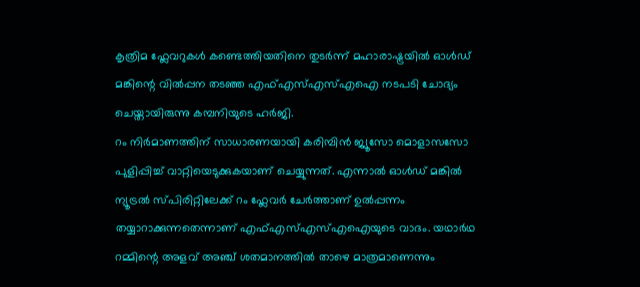കൃത്രിമ ഫ്ലേവറുകൾ കണ്ടെത്തിയതിനെ തുടർന്ന് മഹാരാഷ്ട്രയിൽ ഓൾഡ് മങ്കിന്റെ വിൽപ്പന തടഞ്ഞ എഫ്എസ്എസ്എഐ നടപടി ചോദ്യം ചെയ്തായിരുന്നു കമ്പനിയുടെ ഹർജി.
റം നിർമാണത്തിന് സാധാരണയായി കരിമ്പിൻ ജ്യൂസോ മൊളാസസോ പുളിപ്പിച്ച് വാറ്റിയെടുക്കുകയാണ് ചെയ്യുന്നത്. എന്നാൽ ഓൾഡ് മങ്കിൽ ന്യൂട്രൽ സ്പിരിറ്റിലേക്ക് റം ഫ്ലേവർ ചേർത്താണ് ഉൽപ്പന്നം തയ്യാറാക്കുന്നതെന്നാണ് എഫ്എസ്എസ്എഐയുടെ വാദം. യഥാർഥ റമ്മിന്റെ അളവ് അഞ്ച് ശതമാനത്തിൽ താഴെ മാത്രമാണെന്നും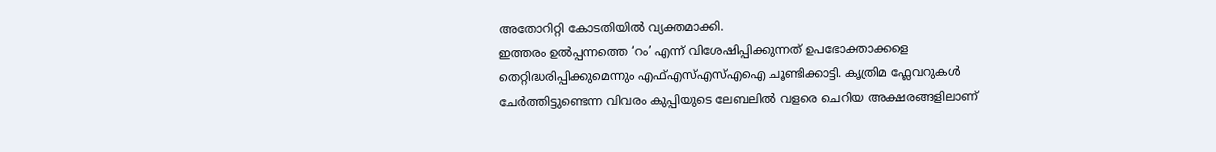അതോറിറ്റി കോടതിയിൽ വ്യക്തമാക്കി.
ഇത്തരം ഉൽപ്പന്നത്തെ ‘റം’ എന്ന് വിശേഷിപ്പിക്കുന്നത് ഉപഭോക്താക്കളെ തെറ്റിദ്ധരിപ്പിക്കുമെന്നും എഫ്എസ്എസ്എഐ ചൂണ്ടിക്കാട്ടി. കൃത്രിമ ഫ്ലേവറുകൾ ചേർത്തിട്ടുണ്ടെന്ന വിവരം കുപ്പിയുടെ ലേബലിൽ വളരെ ചെറിയ അക്ഷരങ്ങളിലാണ്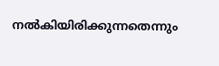നൽകിയിരിക്കുന്നതെന്നും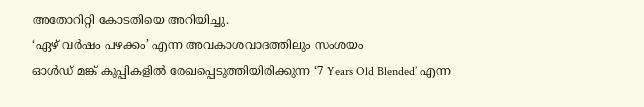അതോറിറ്റി കോടതിയെ അറിയിച്ചു.
‘ഏഴ് വർഷം പഴക്കം’ എന്ന അവകാശവാദത്തിലും സംശയം
ഓൾഡ് മങ്ക് കുപ്പികളിൽ രേഖപ്പെടുത്തിയിരിക്കുന്ന ‘7 Years Old Blended’ എന്ന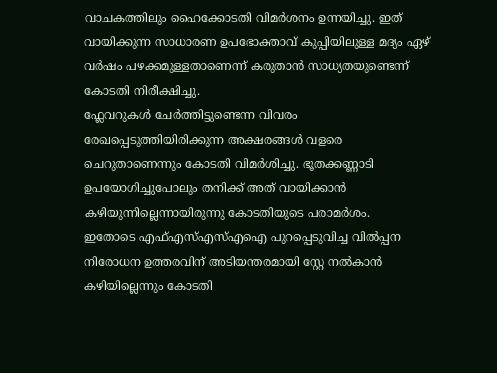വാചകത്തിലും ഹൈക്കോടതി വിമർശനം ഉന്നയിച്ചു. ഇത് വായിക്കുന്ന സാധാരണ ഉപഭോക്താവ് കുപ്പിയിലുള്ള മദ്യം ഏഴ് വർഷം പഴക്കമുള്ളതാണെന്ന് കരുതാൻ സാധ്യതയുണ്ടെന്ന് കോടതി നിരീക്ഷിച്ചു.
ഫ്ലേവറുകൾ ചേർത്തിട്ടുണ്ടെന്ന വിവരം രേഖപ്പെടുത്തിയിരിക്കുന്ന അക്ഷരങ്ങൾ വളരെ ചെറുതാണെന്നും കോടതി വിമർശിച്ചു. ഭൂതക്കണ്ണാടി ഉപയോഗിച്ചുപോലും തനിക്ക് അത് വായിക്കാൻ കഴിയുന്നില്ലെന്നായിരുന്നു കോടതിയുടെ പരാമർശം.
ഇതോടെ എഫ്എസ്എസ്എഐ പുറപ്പെടുവിച്ച വിൽപ്പന നിരോധന ഉത്തരവിന് അടിയന്തരമായി സ്റ്റേ നൽകാൻ കഴിയില്ലെന്നും കോടതി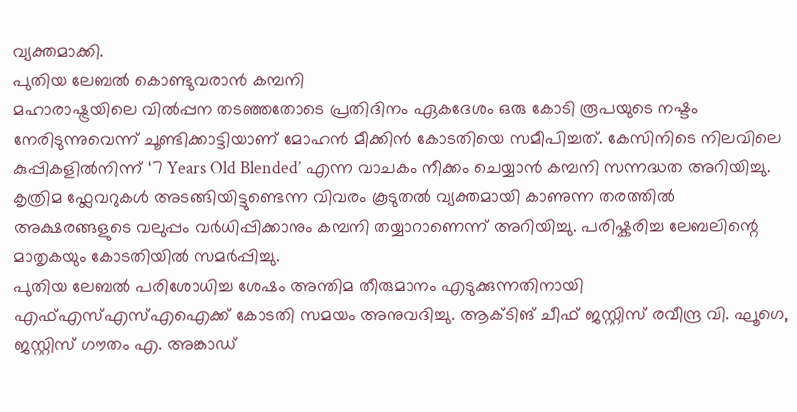വ്യക്തമാക്കി.
പുതിയ ലേബൽ കൊണ്ടുവരാൻ കമ്പനി
മഹാരാഷ്ട്രയിലെ വിൽപ്പന തടഞ്ഞതോടെ പ്രതിദിനം ഏകദേശം ഒരു കോടി രൂപയുടെ നഷ്ടം നേരിടുന്നുവെന്ന് ചൂണ്ടിക്കാട്ടിയാണ് മോഹൻ മീക്കിൻ കോടതിയെ സമീപിച്ചത്. കേസിനിടെ നിലവിലെ കുപ്പികളിൽനിന്ന് ‘7 Years Old Blended’ എന്ന വാചകം നീക്കം ചെയ്യാൻ കമ്പനി സന്നദ്ധത അറിയിച്ചു. കൃത്രിമ ഫ്ലേവറുകൾ അടങ്ങിയിട്ടുണ്ടെന്ന വിവരം കൂടുതൽ വ്യക്തമായി കാണുന്ന തരത്തിൽ അക്ഷരങ്ങളുടെ വലുപ്പം വർധിപ്പിക്കാനും കമ്പനി തയ്യാറാണെന്ന് അറിയിച്ചു. പരിഷ്കരിച്ച ലേബലിന്റെ മാതൃകയും കോടതിയിൽ സമർപ്പിച്ചു.
പുതിയ ലേബൽ പരിശോധിച്ച ശേഷം അന്തിമ തീരുമാനം എടുക്കുന്നതിനായി എഫ്എസ്എസ്എഐക്ക് കോടതി സമയം അനുവദിച്ചു. ആക്ടിങ് ചീഫ് ജസ്റ്റിസ് രവീന്ദ്ര വി. ഘൂഗെ, ജസ്റ്റിസ് ഗൗതം എ. അങ്കാഡ്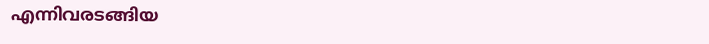എന്നിവരടങ്ങിയ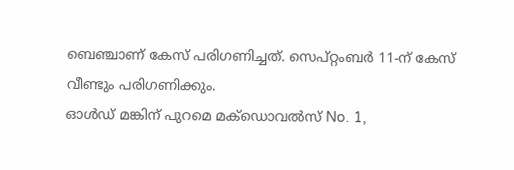ബെഞ്ചാണ് കേസ് പരിഗണിച്ചത്. സെപ്റ്റംബർ 11-ന് കേസ് വീണ്ടും പരിഗണിക്കും.
ഓൾഡ് മങ്കിന് പുറമെ മക്ഡൊവൽസ് No. 1,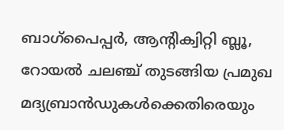ബാഗ്പൈപ്പർ, ആന്റിക്വിറ്റി ബ്ലൂ, റോയൽ ചലഞ്ച് തുടങ്ങിയ പ്രമുഖ മദ്യബ്രാൻഡുകൾക്കെതിരെയും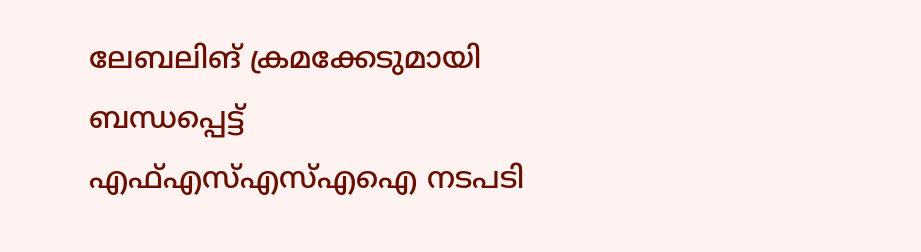ലേബലിങ് ക്രമക്കേടുമായി ബന്ധപ്പെട്ട് എഫ്എസ്എസ്എഐ നടപടി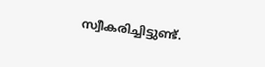സ്വീകരിച്ചിട്ടുണ്ട്.